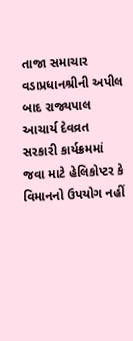તાજા સમાચાર
વડાપ્રધાનશ્રીની અપીલ બાદ રાજ્યપાલ આચાર્ય દેવવ્રત સરકારી કાર્યક્રમમાં જવા માટે હેલિકોપ્ટર કે વિમાનનો ઉપયોગ નહીં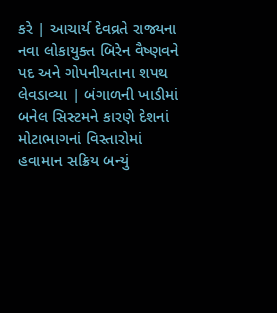કરે | આચાર્ય દેવવ્રતે રાજ્યના નવા લોકાયુક્ત બિરેન વૈષ્ણવને પદ અને ગોપનીયતાના શપથ લેવડાવ્યા | બંગાળની ખાડીમાં બનેલ સિસ્ટમને કારણે દેશનાં મોટાભાગનાં વિસ્તારોમાં હવામાન સક્રિય બન્યું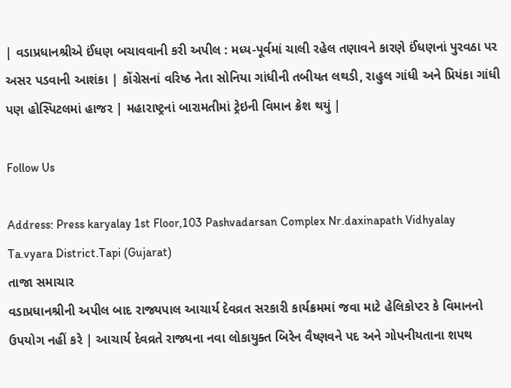| વડાપ્રધાનશ્રીએ ઈંધણ બચાવવાની કરી અપીલ : મધ્ય-પૂર્વમાં ચાલી રહેલ તણાવને કારણે ઈંધણનાં પુરવઠા પર અસર પડવાની આશંકા | કોંગ્રેસનાં વરિષ્ઠ નેતા સોનિયા ગાંધીની તબીયત લથડી, રાહુલ ગાંધી અને પ્રિયંકા ગાંધી પણ હોસ્પિટલમાં હાજર | મહારાષ્ટ્રનાં બારામતીમાં ટ્રેઇની વિમાન ક્રેશ થયું |

Follow Us

Address: Press karyalay 1st Floor,103 Pashvadarsan Complex Nr.daxinapath Vidhyalay Ta.vyara District.Tapi (Gujarat)
તાજા સમાચાર
વડાપ્રધાનશ્રીની અપીલ બાદ રાજ્યપાલ આચાર્ય દેવવ્રત સરકારી કાર્યક્રમમાં જવા માટે હેલિકોપ્ટર કે વિમાનનો ઉપયોગ નહીં કરે | આચાર્ય દેવવ્રતે રાજ્યના નવા લોકાયુક્ત બિરેન વૈષ્ણવને પદ અને ગોપનીયતાના શપથ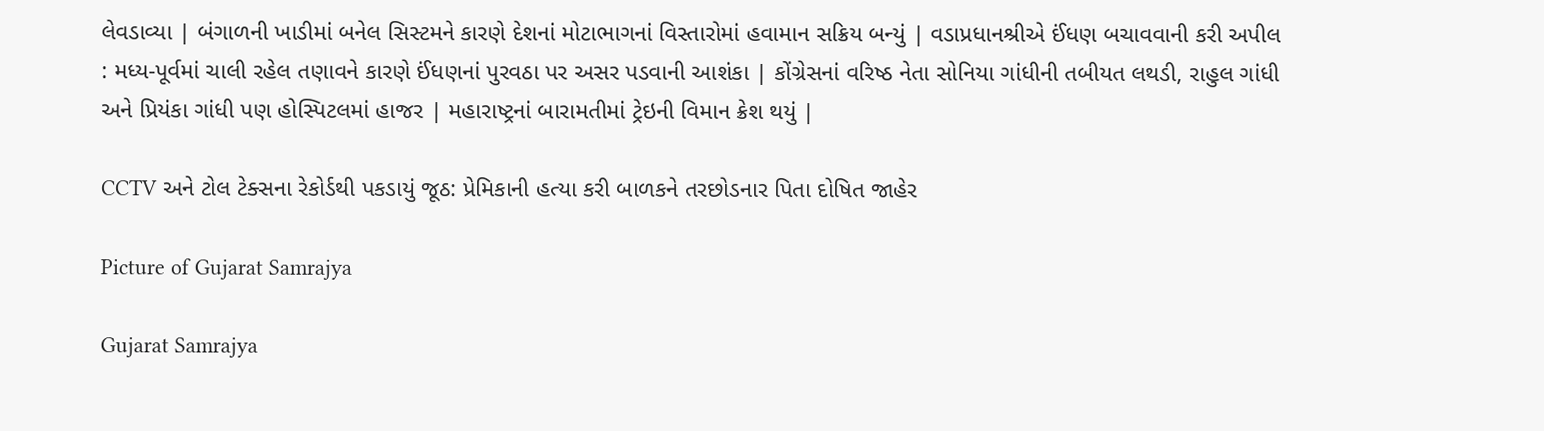લેવડાવ્યા | બંગાળની ખાડીમાં બનેલ સિસ્ટમને કારણે દેશનાં મોટાભાગનાં વિસ્તારોમાં હવામાન સક્રિય બન્યું | વડાપ્રધાનશ્રીએ ઈંધણ બચાવવાની કરી અપીલ : મધ્ય-પૂર્વમાં ચાલી રહેલ તણાવને કારણે ઈંધણનાં પુરવઠા પર અસર પડવાની આશંકા | કોંગ્રેસનાં વરિષ્ઠ નેતા સોનિયા ગાંધીની તબીયત લથડી, રાહુલ ગાંધી અને પ્રિયંકા ગાંધી પણ હોસ્પિટલમાં હાજર | મહારાષ્ટ્રનાં બારામતીમાં ટ્રેઇની વિમાન ક્રેશ થયું |

CCTV અને ટોલ ટેક્સના રેકોર્ડથી પકડાયું જૂઠ: પ્રેમિકાની હત્યા કરી બાળકને તરછોડનાર પિતા દોષિત જાહેર

Picture of Gujarat Samrajya

Gujarat Samrajya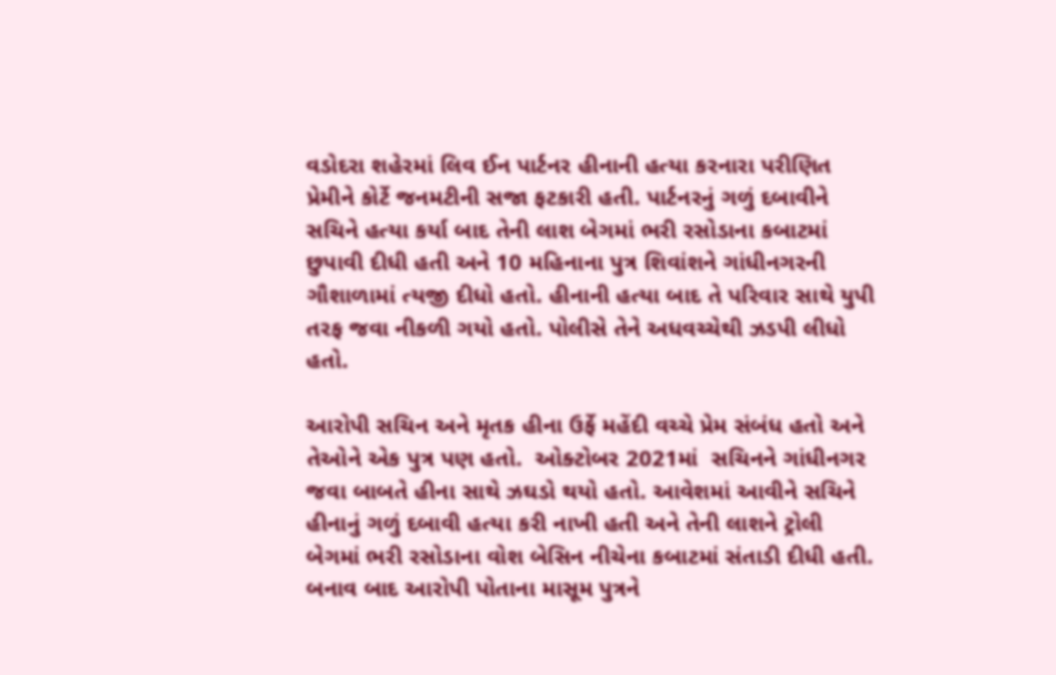વડોદરા શહેરમાં લિવ ઈન પાર્ટનર હીનાની હત્યા કરનારા પરીણિત પ્રેમીને કોર્ટે જનમટીની સજા ફટકારી હતી. પાર્ટનરનું ગળું દબાવીને સચિને હત્યા કર્યા બાદ તેની લાશ બેગમાં ભરી રસોડાના કબાટમાં છુપાવી દીધી હતી અને 10 મહિનાના પુત્ર શિવાંશને ગાંધીનગરની ગૌશાળામાં ત્યજી દીધો હતો. હીનાની હત્યા બાદ તે પરિવાર સાથે યુપી તરફ જવા નીકળી ગયો હતો. પોલીસે તેને અધવચ્ચેથી ઝડપી લીધો હતો.

આરોપી સચિન અને મૃતક હીના ઉર્ફે મહેંદી વચ્ચે પ્રેમ સંબંધ હતો અને તેઓને એક પુત્ર પણ હતો.  ઓક્ટોબર 2021માં  સચિનને ગાંધીનગર જવા બાબતે હીના સાથે ઝઘડો થયો હતો. આવેશમાં આવીને સચિને હીનાનું ગળું દબાવી હત્યા કરી નાખી હતી અને તેની લાશને ટ્રોલી બેગમાં ભરી રસોડાના વોશ બેસિન નીચેના કબાટમાં સંતાડી દીધી હતી. બનાવ બાદ આરોપી પોતાના માસૂમ પુત્રને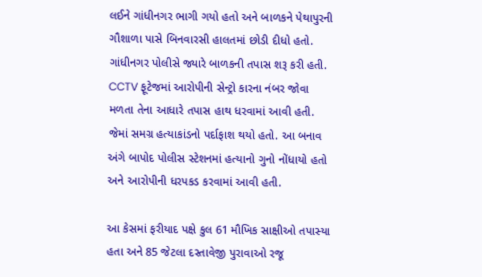લઈને ગાંધીનગર ભાગી ગયો હતો અને બાળકને પેથાપુરની ગૌશાળા પાસે બિનવારસી હાલતમાં છોડી દીધો હતો. ગાંધીનગર પોલીસે જ્યારે બાળકની તપાસ શરૂ કરી હતી. CCTV ફૂટેજમાં આરોપીની સેન્ટ્રો કારના નંબર જોવા મળતા તેના આધારે તપાસ હાથ ધરવામાં આવી હતી. જેમાં સમગ્ર હત્યાકાંડનો પર્દાફાશ થયો હતો. આ બનાવ અંગે બાપોદ પોલીસ સ્ટેશનમાં હત્યાનો ગુનો નોંધાયો હતો અને આરોપીની ધરપકડ કરવામાં આવી હતી.

આ કેસમાં ફરીયાદ પક્ષે કુલ 61 મૌખિક સાક્ષીઓ તપાસ્યા હતા અને 85 જેટલા દસ્તાવેજી પુરાવાઓ રજૂ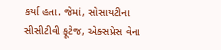કર્યા હતા. જેમાં, સોસાયટીના સીસીટીવી ફૂટેજ, એક્સપ્રેસ વેના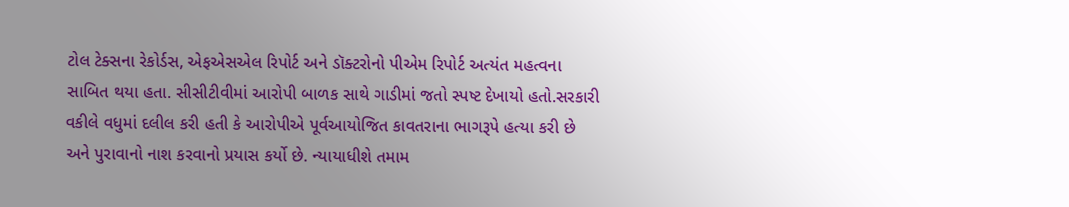ટોલ ટેક્સના રેકોર્ડસ, એફએસએલ રિપોર્ટ અને ડૉક્ટરોનો પીએમ રિપોર્ટ અત્યંત મહત્વના સાબિત થયા હતા. સીસીટીવીમાં આરોપી બાળક સાથે ગાડીમાં જતો સ્પષ્ટ દેખાયો હતો.સરકારી વકીલે વધુમાં દલીલ કરી હતી કે આરોપીએ પૂર્વઆયોજિત કાવતરાના ભાગરૂપે હત્યા કરી છે અને પુરાવાનો નાશ કરવાનો પ્રયાસ કર્યો છે. ન્યાયાધીશે તમામ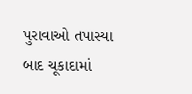પુરાવાઓ તપાસ્યા બાદ ચૂકાદામાં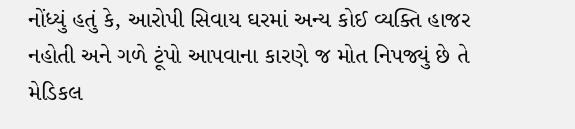નોંધ્યું હતું કે, આરોપી સિવાય ઘરમાં અન્ય કોઈ વ્યક્તિ હાજર નહોતી અને ગળે ટૂંપો આપવાના કારણે જ મોત નિપજ્યું છે તે મેડિકલ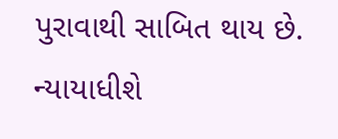પુરાવાથી સાબિત થાય છે. ન્યાયાધીશે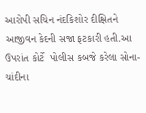આરોપી સચિન નંદકિશોર દીક્ષિતને આજીવન કેદની સજા ફટકારી હતી.આ ઉપરાંત કોર્ટે  પોલીસ કબજે કરેલા સોના-ચાંદીના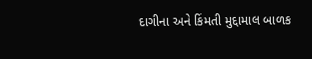દાગીના અને કિંમતી મુદ્દામાલ બાળક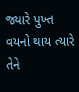જ્યારે પુખ્ત વયનો થાય ત્યારે તેને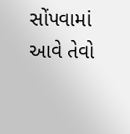સોંપવામાં આવે તેવો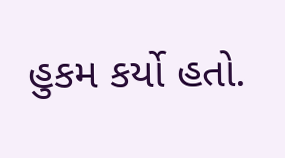હુકમ કર્યો હતો.